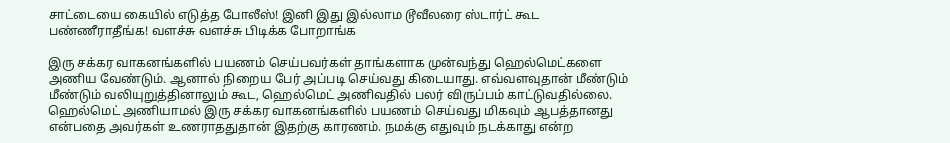சாட்டையை கையில் எடுத்த போலீஸ்! இனி இது இல்லாம டூவீலரை ஸ்டார்ட் கூட பண்ணீராதீங்க! வளச்சு வளச்சு பிடிக்க போறாங்க

இரு சக்கர வாகனங்களில் பயணம் செய்பவர்கள் தாங்களாக முன்வந்து ஹெல்மெட்களை அணிய வேண்டும். ஆனால் நிறைய பேர் அப்படி செய்வது கிடையாது. எவ்வளவுதான் மீண்டும் மீண்டும் வலியுறுத்தினாலும் கூட, ஹெல்மெட் அணிவதில் பலர் விருப்பம் காட்டுவதில்லை. ஹெல்மெட் அணியாமல் இரு சக்கர வாகனங்களில் பயணம் செய்வது மிகவும் ஆபத்தானது என்பதை அவர்கள் உணராததுதான் இதற்கு காரணம். நமக்கு எதுவும் நடக்காது என்ற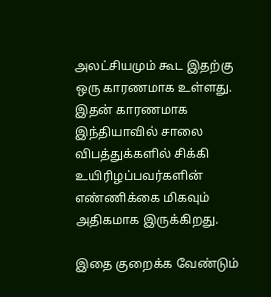அலட்சியமும் கூட இதற்கு ஒரு காரணமாக உள்ளது. இதன் காரணமாக இந்தியாவில் சாலை விபத்துக்களில் சிக்கி உயிரிழப்பவர்களின் எண்ணிக்கை மிகவும் அதிகமாக இருக்கிறது.

இதை குறைக்க வேண்டும்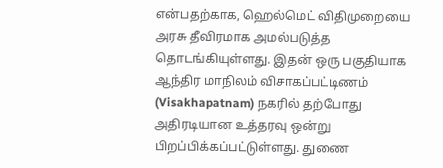என்பதற்காக, ஹெல்மெட் விதிமுறையை அரசு தீவிரமாக அமல்படுத்த தொடங்கியுள்ளது. இதன் ஒரு பகுதியாக ஆந்திர மாநிலம் விசாகப்பட்டிணம் (Visakhapatnam) நகரில் தற்போது அதிரடியான உத்தரவு ஒன்று பிறப்பிக்கப்பட்டுள்ளது. துணை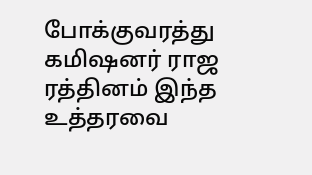போக்குவரத்து கமிஷனர் ராஜ ரத்தினம் இந்த உத்தரவை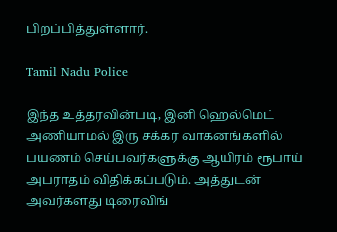பிறப்பித்துள்ளார்.

Tamil Nadu Police

இந்த உத்தரவின்படி, இனி ஹெல்மெட் அணியாமல் இரு சக்கர வாகனங்களில் பயணம் செய்பவர்களுக்கு ஆயிரம் ரூபாய் அபராதம் விதிக்கப்படும். அத்துடன் அவர்களது டிரைவிங்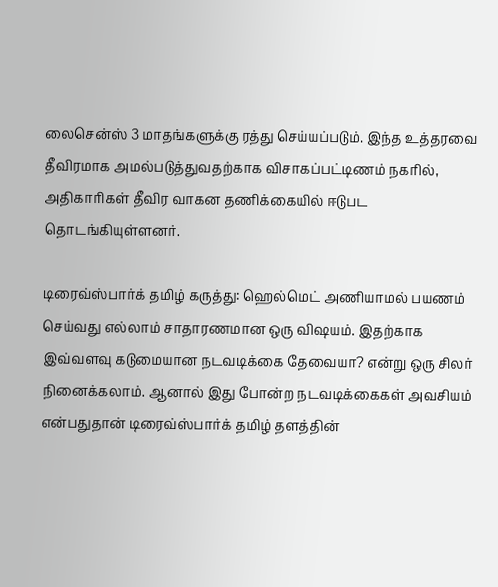லைசென்ஸ் 3 மாதங்களுக்கு ரத்து செய்யப்படும். இந்த உத்தரவை தீவிரமாக அமல்படுத்துவதற்காக விசாகப்பட்டிணம் நகரில், அதிகாரிகள் தீவிர வாகன தணிக்கையில் ஈடுபட தொடங்கியுள்ளனர்.

டிரைவ்ஸ்பார்க் தமிழ் கருத்து: ஹெல்மெட் அணியாமல் பயணம் செய்வது எல்லாம் சாதாரணமான ஒரு விஷயம். இதற்காக இவ்வளவு கடுமையான நடவடிக்கை தேவையா? என்று ஒரு சிலர் நினைக்கலாம். ஆனால் இது போன்ற நடவடிக்கைகள் அவசியம் என்பதுதான் டிரைவ்ஸ்பார்க் தமிழ் தளத்தின்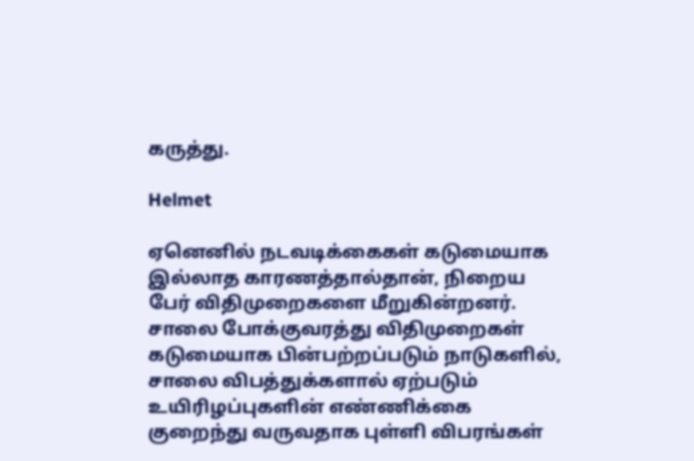கருத்து.

Helmet

ஏனெனில் நடவடிக்கைகள் கடுமையாக இல்லாத காரணத்தால்தான், நிறைய பேர் விதிமுறைகளை மீறுகின்றனர். சாலை போக்குவரத்து விதிமுறைகள் கடுமையாக பின்பற்றப்படும் நாடுகளில், சாலை விபத்துக்களால் ஏற்படும் உயிரிழப்புகளின் எண்ணிக்கை குறைந்து வருவதாக புள்ளி விபரங்கள்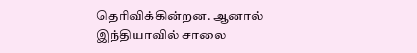தெரிவிக்கின்றன. ஆனால் இந்தியாவில் சாலை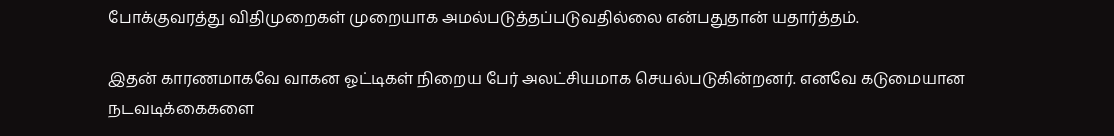போக்குவரத்து விதிமுறைகள் முறையாக அமல்படுத்தப்படுவதில்லை என்பதுதான் யதார்த்தம்.

இதன் காரணமாகவே வாகன ஓட்டிகள் நிறைய பேர் அலட்சியமாக செயல்படுகின்றனர். எனவே கடுமையான நடவடிக்கைகளை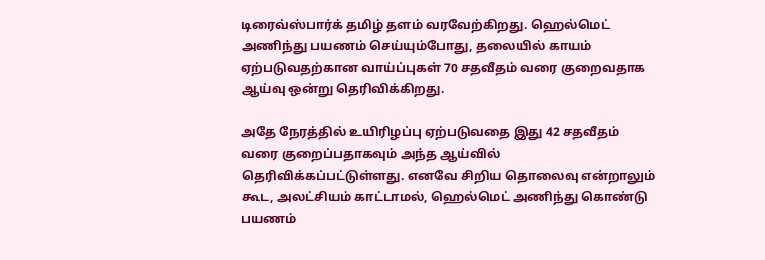டிரைவ்ஸ்பார்க் தமிழ் தளம் வரவேற்கிறது. ஹெல்மெட் அணிந்து பயணம் செய்யும்போது, தலையில் காயம் ஏற்படுவதற்கான வாய்ப்புகள் 70 சதவீதம் வரை குறைவதாக ஆய்வு ஒன்று தெரிவிக்கிறது.

அதே நேரத்தில் உயிரிழப்பு ஏற்படுவதை இது 42 சதவீதம் வரை குறைப்பதாகவும் அந்த ஆய்வில் தெரிவிக்கப்பட்டுள்ளது. எனவே சிறிய தொலைவு என்றாலும் கூட, அலட்சியம் காட்டாமல், ஹெல்மெட் அணிந்து கொண்டு பயணம்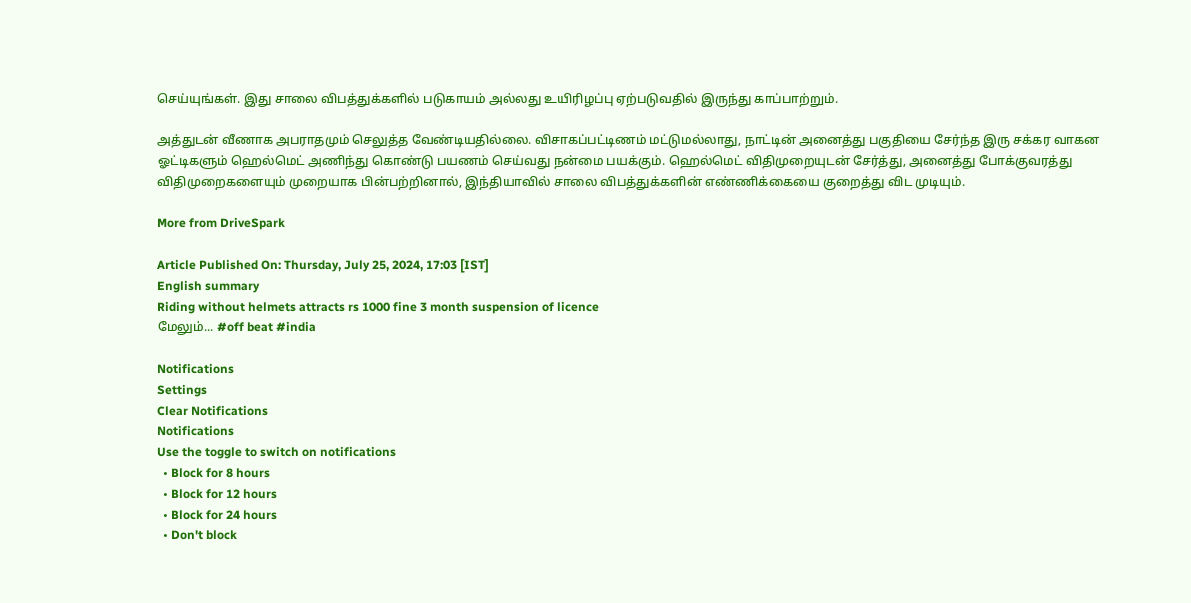செய்யுங்கள். இது சாலை விபத்துக்களில் படுகாயம் அல்லது உயிரிழப்பு ஏற்படுவதில் இருந்து காப்பாற்றும்.

அத்துடன் வீணாக அபராதமும் செலுத்த வேண்டியதில்லை. விசாகப்பட்டிணம் மட்டுமல்லாது, நாட்டின் அனைத்து பகுதியை சேர்ந்த இரு சக்கர வாகன ஓட்டிகளும் ஹெல்மெட் அணிந்து கொண்டு பயணம் செய்வது நன்மை பயக்கும். ஹெல்மெட் விதிமுறையுடன் சேர்த்து, அனைத்து போக்குவரத்து விதிமுறைகளையும் முறையாக பின்பற்றினால், இந்தியாவில் சாலை விபத்துக்களின் எண்ணிக்கையை குறைத்து விட முடியும்.

More from DriveSpark

Article Published On: Thursday, July 25, 2024, 17:03 [IST]
English summary
Riding without helmets attracts rs 1000 fine 3 month suspension of licence
மேலும்... #off beat #india

Notifications
Settings
Clear Notifications
Notifications
Use the toggle to switch on notifications
  • Block for 8 hours
  • Block for 12 hours
  • Block for 24 hours
  • Don't block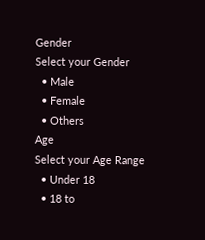Gender
Select your Gender
  • Male
  • Female
  • Others
Age
Select your Age Range
  • Under 18
  • 18 to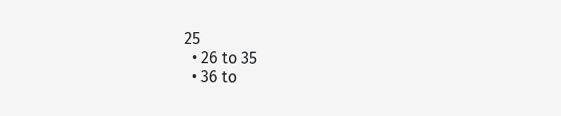25
  • 26 to 35
  • 36 to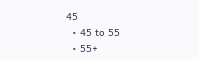45
  • 45 to 55
  • 55+